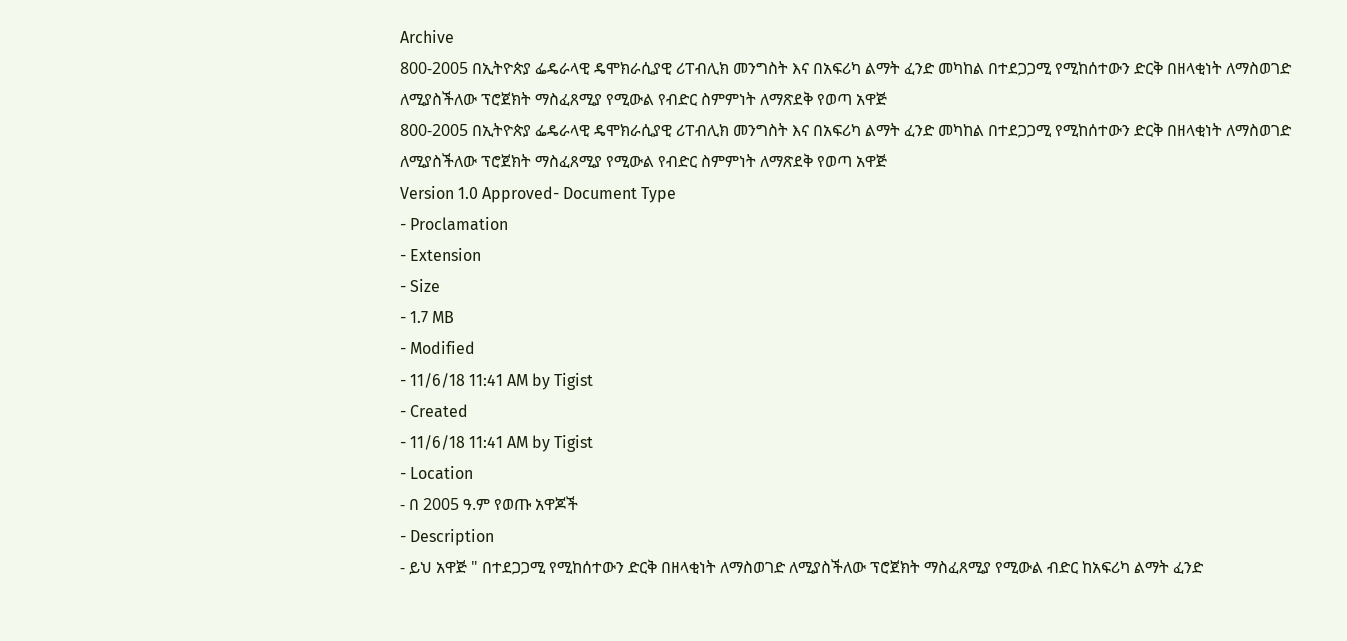Archive
800-2005 በኢትዮጵያ ፌዴራላዊ ዴሞክራሲያዊ ሪፐብሊክ መንግስት እና በአፍሪካ ልማት ፈንድ መካከል በተደጋጋሚ የሚከሰተውን ድርቅ በዘላቂነት ለማስወገድ ለሚያስችለው ፕሮጀክት ማስፈጸሚያ የሚውል የብድር ስምምነት ለማጽደቅ የወጣ አዋጅ
800-2005 በኢትዮጵያ ፌዴራላዊ ዴሞክራሲያዊ ሪፐብሊክ መንግስት እና በአፍሪካ ልማት ፈንድ መካከል በተደጋጋሚ የሚከሰተውን ድርቅ በዘላቂነት ለማስወገድ ለሚያስችለው ፕሮጀክት ማስፈጸሚያ የሚውል የብድር ስምምነት ለማጽደቅ የወጣ አዋጅ
Version 1.0 Approved- Document Type
- Proclamation
- Extension
- Size
- 1.7 MB
- Modified
- 11/6/18 11:41 AM by Tigist
- Created
- 11/6/18 11:41 AM by Tigist
- Location
- በ 2005 ዓ.ም የወጡ አዋጆች
- Description
- ይህ አዋጅ " በተደጋጋሚ የሚከሰተውን ድርቅ በዘላቂነት ለማስወገድ ለሚያስችለው ፕሮጀክት ማስፈጸሚያ የሚውል ብድር ከአፍሪካ ልማት ፈንድ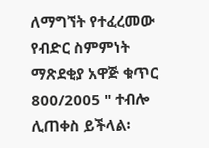ለማግኘት የተፈረመው የብድር ስምምነት ማጽደቂያ አዋጅ ቁጥር 800/2005 " ተብሎ ሊጠቀስ ይችላል፡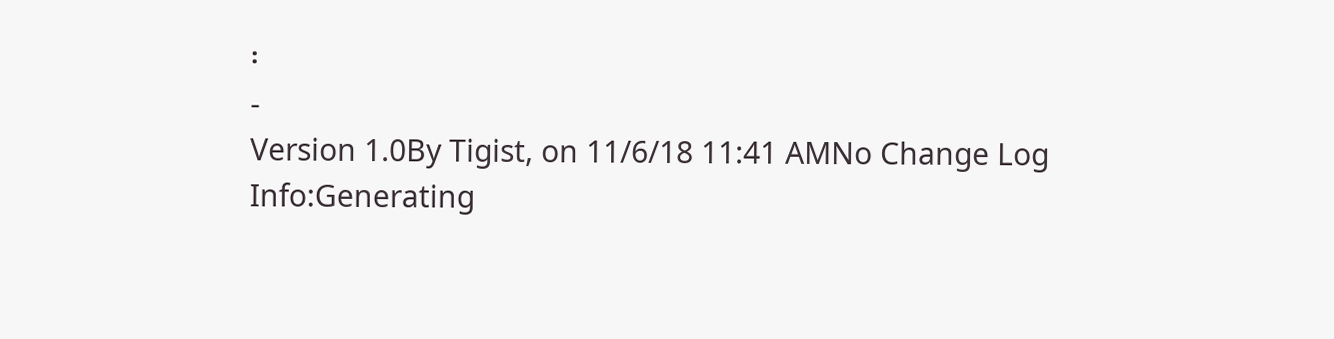፡
-
Version 1.0By Tigist, on 11/6/18 11:41 AMNo Change Log
Info:Generating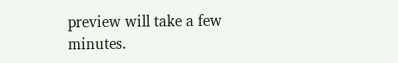preview will take a few minutes.